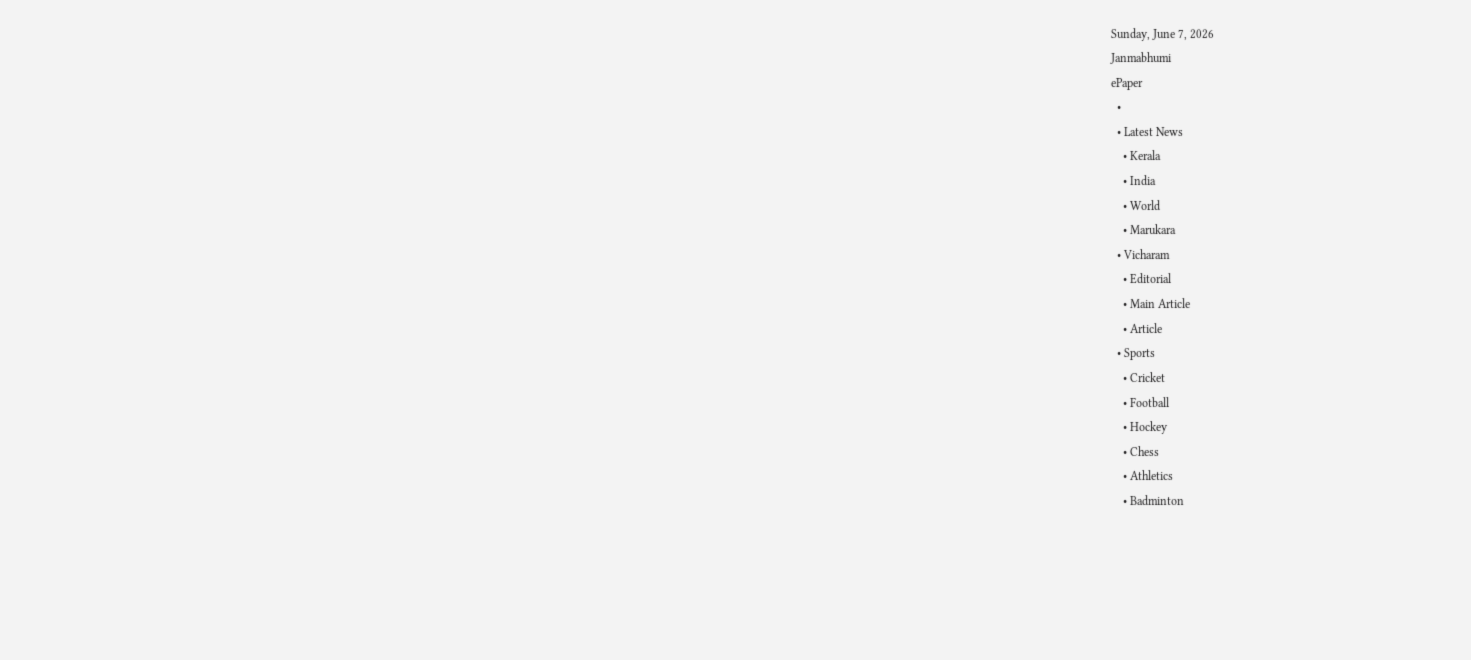Sunday, June 7, 2026
Janmabhumi
ePaper
  •
  • Latest News
    • Kerala
    • India
    • World
    • Marukara
  • Vicharam
    • Editorial
    • Main Article
    • Article
  • Sports
    • Cricket
    • Football
    • Hockey
    • Chess
    • Athletics
    • Badminton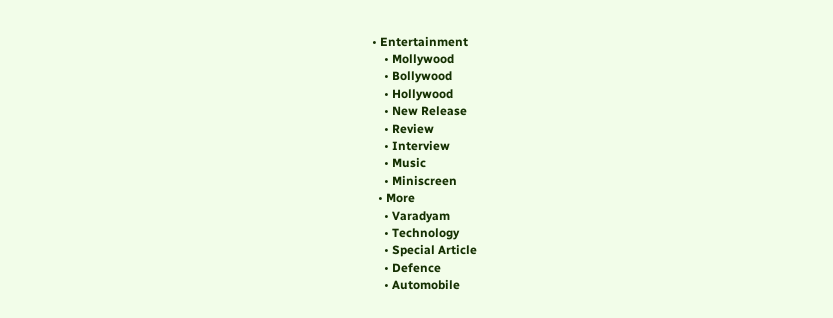• Entertainment
    • Mollywood
    • Bollywood
    • Hollywood
    • New Release
    • Review
    • Interview
    • Music
    • Miniscreen
  • More
    • Varadyam
    • Technology
    • Special Article
    • Defence
    • Automobile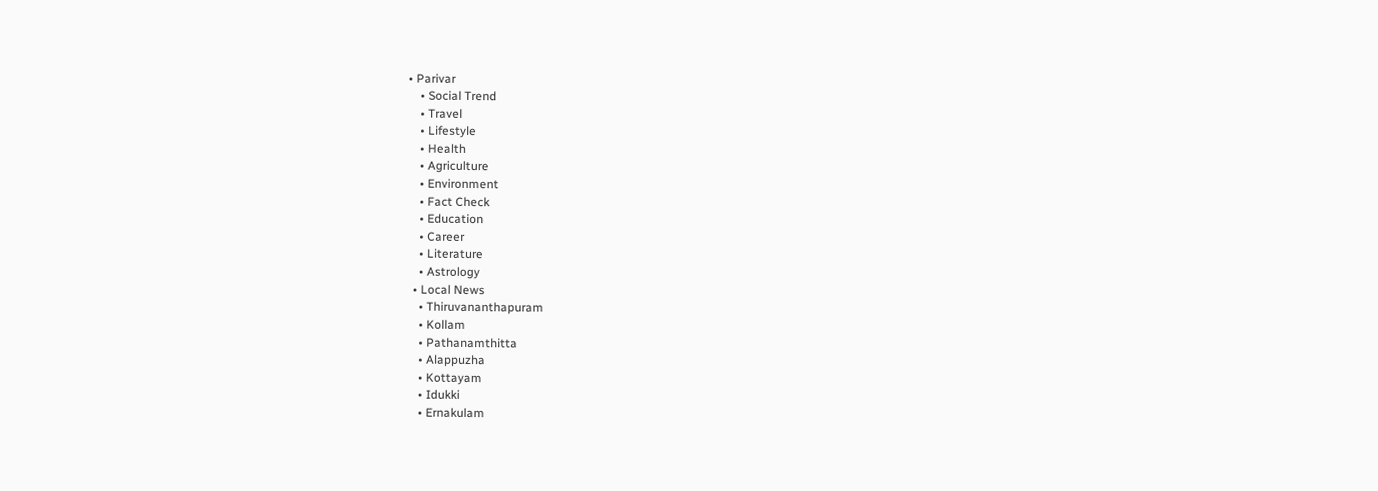• Parivar
    • Social Trend
    • Travel
    • Lifestyle
    • Health
    • Agriculture
    • Environment
    • Fact Check
    • Education
    • Career
    • Literature
    • Astrology
  • Local News
    • Thiruvananthapuram
    • Kollam
    • Pathanamthitta
    • Alappuzha
    • Kottayam
    • Idukki
    • Ernakulam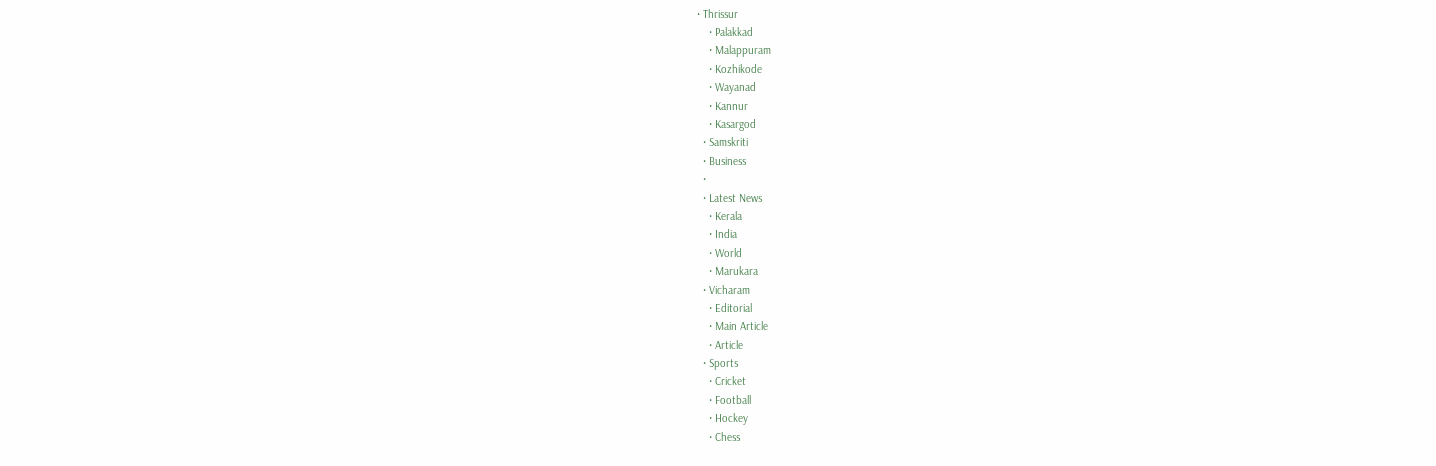• Thrissur
    • Palakkad
    • Malappuram
    • Kozhikode
    • Wayanad
    • Kannur
    • Kasargod
  • Samskriti
  • Business
  •
  • Latest News
    • Kerala
    • India
    • World
    • Marukara
  • Vicharam
    • Editorial
    • Main Article
    • Article
  • Sports
    • Cricket
    • Football
    • Hockey
    • Chess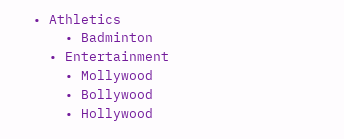• Athletics
    • Badminton
  • Entertainment
    • Mollywood
    • Bollywood
    • Hollywood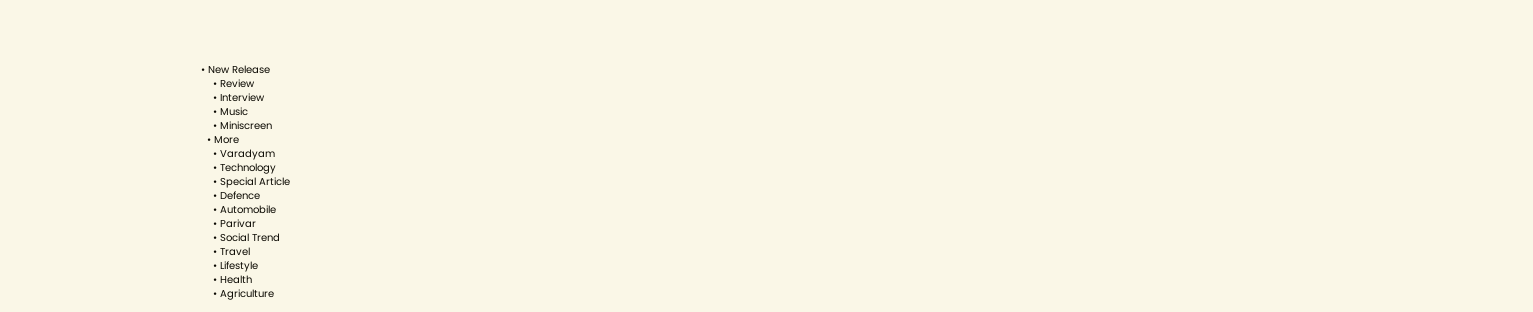• New Release
    • Review
    • Interview
    • Music
    • Miniscreen
  • More
    • Varadyam
    • Technology
    • Special Article
    • Defence
    • Automobile
    • Parivar
    • Social Trend
    • Travel
    • Lifestyle
    • Health
    • Agriculture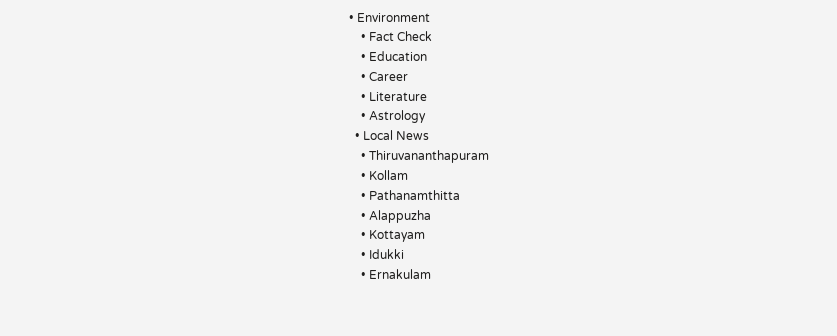• Environment
    • Fact Check
    • Education
    • Career
    • Literature
    • Astrology
  • Local News
    • Thiruvananthapuram
    • Kollam
    • Pathanamthitta
    • Alappuzha
    • Kottayam
    • Idukki
    • Ernakulam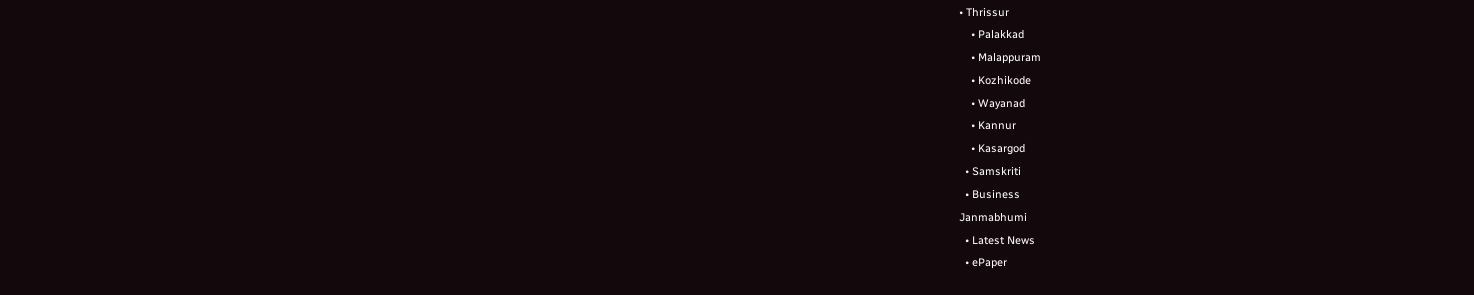• Thrissur
    • Palakkad
    • Malappuram
    • Kozhikode
    • Wayanad
    • Kannur
    • Kasargod
  • Samskriti
  • Business
Janmabhumi
  • Latest News
  • ePaper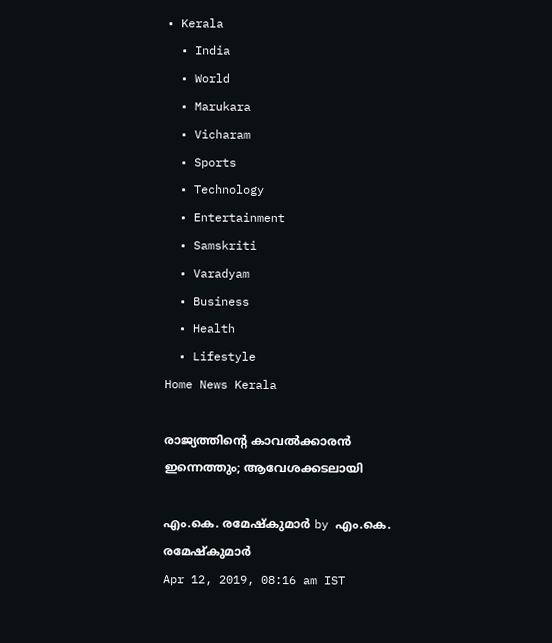• Kerala
  • India
  • World
  • Marukara
  • Vicharam
  • Sports
  • Technology
  • Entertainment
  • Samskriti
  • Varadyam
  • Business
  • Health
  • Lifestyle
Home News Kerala

രാജ്യത്തിന്റെ കാവല്‍ക്കാരന്‍ ഇന്നെത്തും; ആവേശക്കടലായി

എം.കെ. രമേഷ്‌കുമാര്‍ by എം.കെ. രമേഷ്‌കുമാര്‍
Apr 12, 2019, 08:16 am IST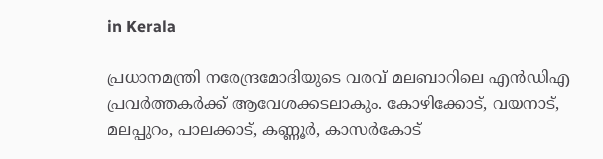in Kerala

പ്രധാനമന്ത്രി നരേന്ദ്രമോദിയുടെ വരവ് മലബാറിലെ എന്‍ഡിഎ പ്രവര്‍ത്തകര്‍ക്ക് ആവേശക്കടലാകും. കോഴിക്കോട്, വയനാട്, മലപ്പുറം, പാലക്കാട്, കണ്ണൂര്‍, കാസര്‍കോട്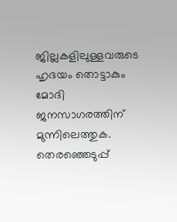ജില്ലകളിലുള്ളവരുടെ ഹൃദയം തൊട്ടാകും മോദി ജനസാഗരത്തിന് മുന്നിലെത്തുക. തെരഞ്ഞെടുപ്പ്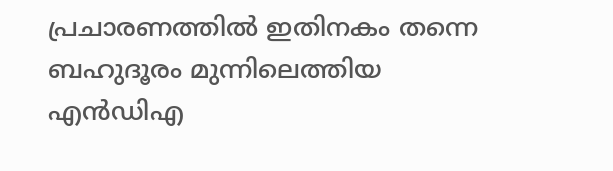പ്രചാരണത്തില്‍ ഇതിനകം തന്നെ ബഹുദൂരം മുന്നിലെത്തിയ എന്‍ഡിഎ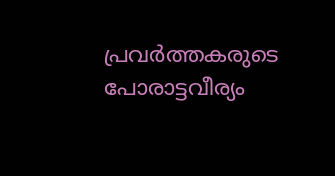പ്രവര്‍ത്തകരുടെ പോരാട്ടവീര്യം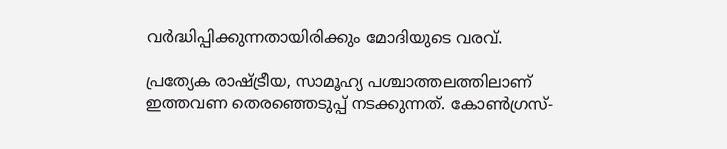വര്‍ദ്ധിപ്പിക്കുന്നതായിരിക്കും മോദിയുടെ വരവ്.

പ്രത്യേക രാഷ്‌ട്രീയ, സാമൂഹ്യ പശ്ചാത്തലത്തിലാണ് ഇത്തവണ തെരഞ്ഞെടുപ്പ് നടക്കുന്നത്. കോണ്‍ഗ്രസ്-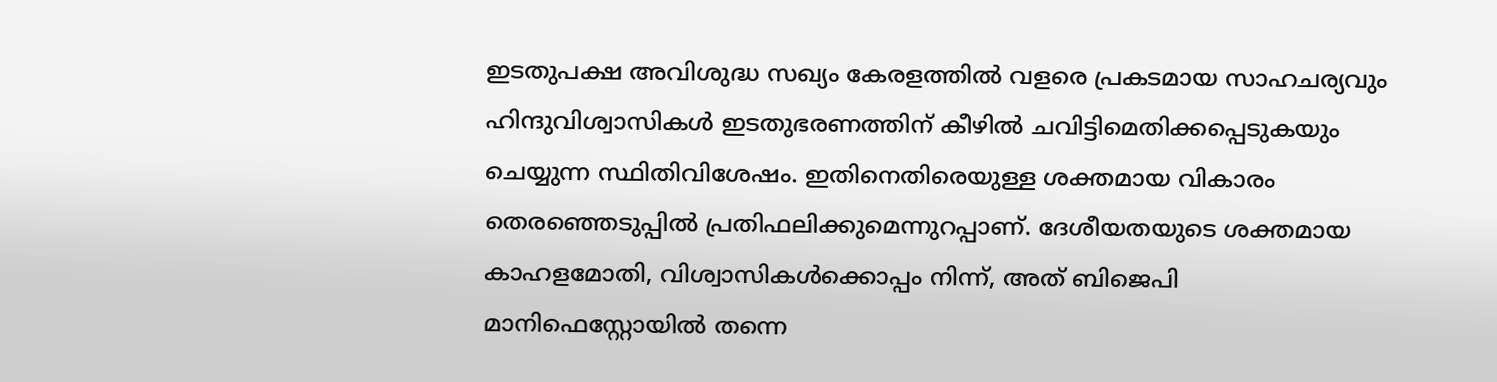ഇടതുപക്ഷ അവിശുദ്ധ സഖ്യം കേരളത്തില്‍ വളരെ പ്രകടമായ സാഹചര്യവും ഹിന്ദുവിശ്വാസികള്‍ ഇടതുഭരണത്തിന് കീഴില്‍ ചവിട്ടിമെതിക്കപ്പെടുകയും ചെയ്യുന്ന സ്ഥിതിവിശേഷം. ഇതിനെതിരെയുള്ള ശക്തമായ വികാരം തെരഞ്ഞെടുപ്പില്‍ പ്രതിഫലിക്കുമെന്നുറപ്പാണ്. ദേശീയതയുടെ ശക്തമായ കാഹളമോതി, വിശ്വാസികള്‍ക്കൊപ്പം നിന്ന്, അത് ബിജെപി മാനിഫെസ്റ്റോയില്‍ തന്നെ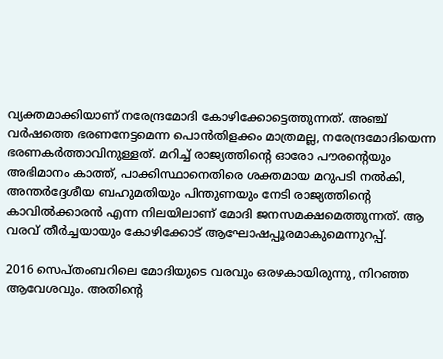വ്യക്തമാക്കിയാണ് നരേന്ദ്രമോദി കോഴിക്കോട്ടെത്തുന്നത്. അഞ്ച് വര്‍ഷത്തെ ഭരണനേട്ടമെന്ന പൊന്‍തിളക്കം മാത്രമല്ല, നരേന്ദ്രമോദിയെന്ന ഭരണകര്‍ത്താവിനുള്ളത്. മറിച്ച് രാജ്യത്തിന്റെ ഓരോ പൗരന്റെയും അഭിമാനം കാത്ത്, പാക്കിസ്ഥാനെതിരെ ശക്തമായ മറുപടി നല്‍കി, അന്തര്‍ദ്ദേശീയ ബഹുമതിയും പിന്തുണയും നേടി രാജ്യത്തിന്റെ കാവില്‍ക്കാരന്‍ എന്ന നിലയിലാണ് മോദി ജനസമക്ഷമെത്തുന്നത്. ആ വരവ് തീര്‍ച്ചയായും കോഴിക്കോട് ആഘോഷപ്പൂരമാകുമെന്നുറപ്പ്.

2016 സെപ്തംബറിലെ മോദിയുടെ വരവും ഒരഴകായിരുന്നു, നിറഞ്ഞ ആവേശവും. അതിന്റെ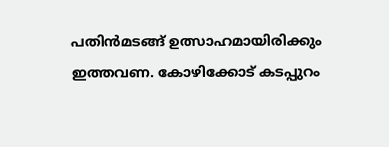പതിന്‍മടങ്ങ് ഉത്സാഹമായിരിക്കും ഇത്തവണ. കോഴിക്കോട് കടപ്പുറം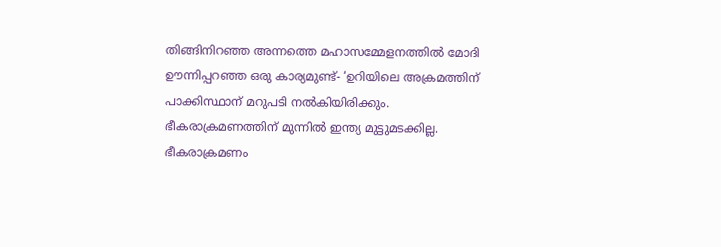തിങ്ങിനിറഞ്ഞ അന്നത്തെ മഹാസമ്മേളനത്തില്‍ മോദി ഊന്നിപ്പറഞ്ഞ ഒരു കാര്യമുണ്ട്- ‘ഉറിയിലെ അക്രമത്തിന് പാക്കിസ്ഥാന് മറുപടി നല്‍കിയിരിക്കും. ഭീകരാക്രമണത്തിന് മുന്നില്‍ ഇന്ത്യ മുട്ടുമടക്കില്ല. ഭീകരാക്രമണം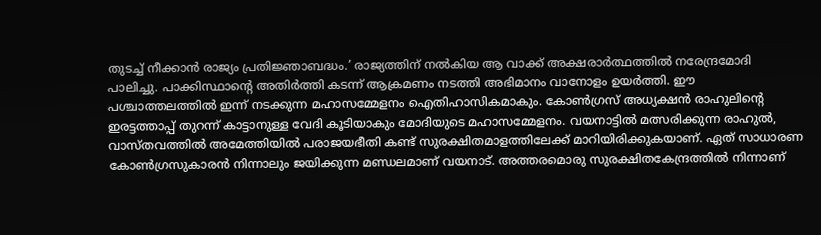തുടച്ച് നീക്കാന്‍ രാജ്യം പ്രതിജ്ഞാബദ്ധം.’ രാജ്യത്തിന് നല്‍കിയ ആ വാക്ക് അക്ഷരാര്‍ത്ഥത്തില്‍ നരേന്ദ്രമോദി പാലിച്ചു. പാക്കിസ്ഥാന്റെ അതിര്‍ത്തി കടന്ന് ആക്രമണം നടത്തി അഭിമാനം വാനോളം ഉയര്‍ത്തി. ഈ പശ്ചാത്തലത്തില്‍ ഇന്ന് നടക്കുന്ന മഹാസമ്മേളനം ഐതിഹാസികമാകും. കോണ്‍ഗ്രസ് അധ്യക്ഷന്‍ രാഹുലിന്റെ ഇരട്ടത്താപ്പ് തുറന്ന് കാട്ടാനുള്ള വേദി കൂടിയാകും മോദിയുടെ മഹാസമ്മേളനം. വയനാട്ടില്‍ മത്സരിക്കുന്ന രാഹുല്‍, വാസ്തവത്തില്‍ അമേത്തിയില്‍ പരാജയഭീതി കണ്ട് സുരക്ഷിതമാളത്തിലേക്ക് മാറിയിരിക്കുകയാണ്. ഏത് സാധാരണ കോണ്‍ഗ്രസുകാരന്‍ നിന്നാലും ജയിക്കുന്ന മണ്ഡലമാണ് വയനാട്. അത്തരമൊരു സുരക്ഷിതകേന്ദ്രത്തില്‍ നിന്നാണ്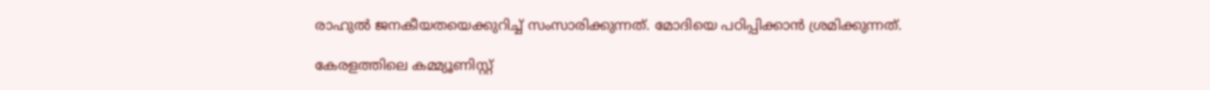രാഹുല്‍ ജനകീയതയെക്കുറിച്ച് സംസാരിക്കുന്നത്. മോദിയെ പഠിപ്പിക്കാന്‍ ശ്രമിക്കുന്നത്.

കേരളത്തിലെ കമ്മ്യൂണിസ്റ്റ്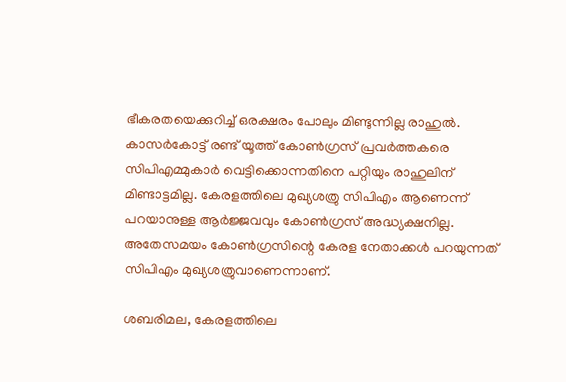ഭീകരതയെക്കുറിച്ച് ഒരക്ഷരം പോലും മിണ്ടുന്നില്ല രാഹുല്‍. കാസര്‍കോട്ട് രണ്ട് യൂത്ത് കോണ്‍ഗ്രസ് പ്രവര്‍ത്തകരെ സിപിഎമ്മുകാര്‍ വെട്ടിക്കൊന്നതിനെ പറ്റിയും രാഹുലിന് മിണ്ടാട്ടമില്ല. കേരളത്തിലെ മുഖ്യശത്രു സിപിഎം ആണെന്ന് പറയാനുള്ള ആര്‍ജ്ജവവും കോണ്‍ഗ്രസ് അദ്ധ്യക്ഷനില്ല. അതേസമയം കോണ്‍ഗ്രസിന്റെ കേരള നേതാക്കള്‍ പറയുന്നത് സിപിഎം മുഖ്യശത്രുവാണെന്നാണ്.

ശബരിമല, കേരളത്തിലെ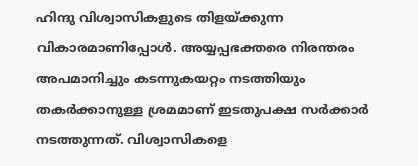ഹിന്ദു വിശ്വാസികളുടെ തിളയ്‌ക്കുന്ന വികാരമാണിപ്പോള്‍. അയ്യപ്പഭക്തരെ നിരന്തരം അപമാനിച്ചും കടന്നുകയറ്റം നടത്തിയും തകര്‍ക്കാനുള്ള ശ്രമമാണ് ഇടതുപക്ഷ സര്‍ക്കാര്‍ നടത്തുന്നത്. വിശ്വാസികളെ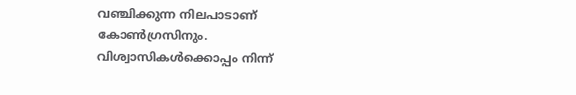വഞ്ചിക്കുന്ന നിലപാടാണ് കോണ്‍ഗ്രസിനും. വിശ്വാസികള്‍ക്കൊപ്പം നിന്ന്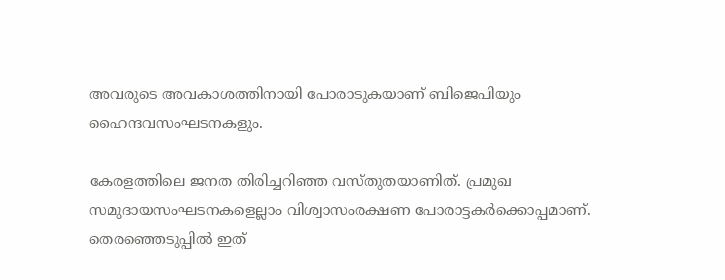അവരുടെ അവകാശത്തിനായി പോരാടുകയാണ് ബിജെപിയും ഹൈന്ദവസംഘടനകളും.

കേരളത്തിലെ ജനത തിരിച്ചറിഞ്ഞ വസ്തുതയാണിത്. പ്രമുഖ സമുദായസംഘടനകളെല്ലാം വിശ്വാസംരക്ഷണ പോരാട്ടകര്‍ക്കൊപ്പമാണ്. തെരഞ്ഞെടുപ്പില്‍ ഇത്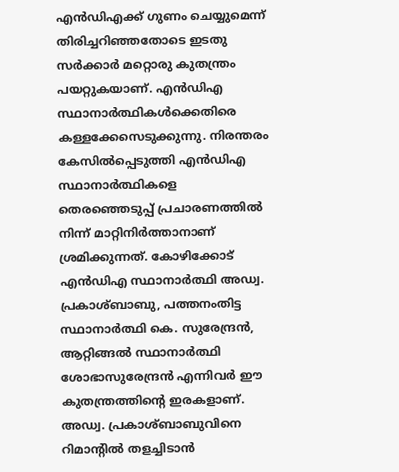എന്‍ഡിഎക്ക് ഗുണം ചെയ്യുമെന്ന് തിരിച്ചറിഞ്ഞതോടെ ഇടതു സര്‍ക്കാര്‍ മറ്റൊരു കുതന്ത്രം പയറ്റുകയാണ്. എന്‍ഡിഎ സ്ഥാനാര്‍ത്ഥികള്‍ക്കെതിരെ കള്ളക്കേസെടുക്കുന്നു. നിരന്തരം കേസില്‍പ്പെടുത്തി എന്‍ഡിഎ സ്ഥാനാര്‍ത്ഥികളെ തെരഞ്ഞെടുപ്പ് പ്രചാരണത്തില്‍ നിന്ന് മാറ്റിനിര്‍ത്താനാണ് ശ്രമിക്കുന്നത്. കോഴിക്കോട് എന്‍ഡിഎ സ്ഥാനാര്‍ത്ഥി അഡ്വ. പ്രകാശ്ബാബു, പത്തനംതിട്ട സ്ഥാനാര്‍ത്ഥി കെ. സുരേന്ദ്രന്‍, ആറ്റിങ്ങല്‍ സ്ഥാനാര്‍ത്ഥി ശോഭാസുരേന്ദ്രന്‍ എന്നിവര്‍ ഈ കുതന്ത്രത്തിന്റെ ഇരകളാണ്. അഡ്വ. പ്രകാശ്ബാബുവിനെ റിമാന്റില്‍ തളച്ചിടാന്‍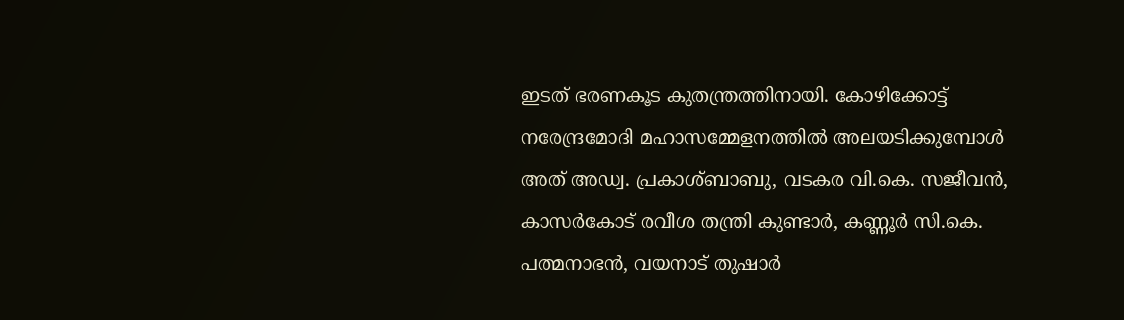ഇടത് ഭരണകൂട കുതന്ത്രത്തിനായി. കോഴിക്കോട്ട് നരേന്ദ്രമോദി മഹാസമ്മേളനത്തില്‍ അലയടിക്കുമ്പോള്‍ അത് അഡ്വ. പ്രകാശ്ബാബു, വടകര വി.കെ. സജീവന്‍, കാസര്‍കോട് രവീശ തന്ത്രി കുണ്ടാര്‍, കണ്ണൂര്‍ സി.കെ. പത്മനാഭന്‍, വയനാട് തുഷാര്‍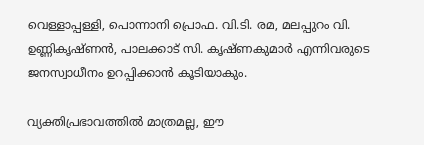വെള്ളാപ്പള്ളി, പൊന്നാനി പ്രൊഫ. വി.ടി. രമ, മലപ്പുറം വി. ഉണ്ണികൃഷ്ണന്‍, പാലക്കാട് സി. കൃഷ്ണകുമാര്‍ എന്നിവരുടെ ജനസ്വാധീനം ഉറപ്പിക്കാന്‍ കൂടിയാകും.

വ്യക്തിപ്രഭാവത്തില്‍ മാത്രമല്ല, ഈ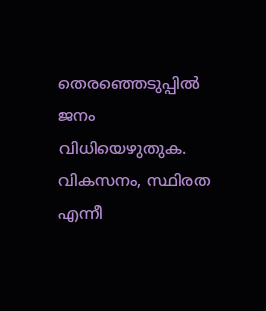തെരഞ്ഞെടുപ്പില്‍ ജനം വിധിയെഴുതുക. വികസനം, സ്ഥിരത എന്നീ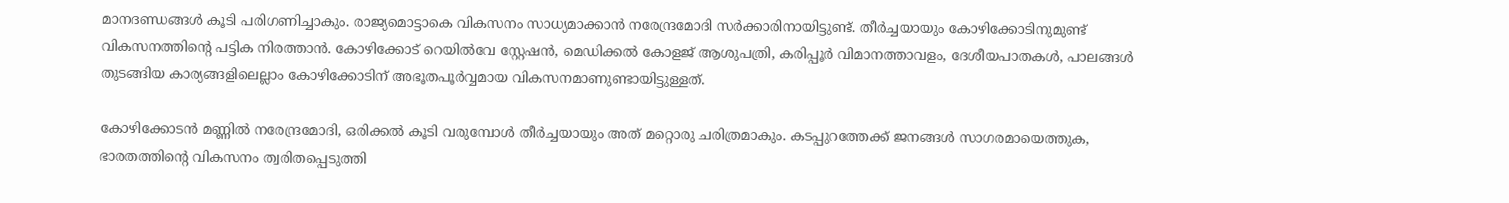മാനദണ്ഡങ്ങള്‍ കൂടി പരിഗണിച്ചാകും. രാജ്യമൊട്ടാകെ വികസനം സാധ്യമാക്കാന്‍ നരേന്ദ്രമോദി സര്‍ക്കാരിനായിട്ടുണ്ട്. തീര്‍ച്ചയായും കോഴിക്കോടിനുമുണ്ട് വികസനത്തിന്റെ പട്ടിക നിരത്താന്‍. കോഴിക്കോട് റെയില്‍വേ സ്റ്റേഷന്‍, മെഡിക്കല്‍ കോളജ് ആശുപത്രി, കരിപ്പൂര്‍ വിമാനത്താവളം, ദേശീയപാതകള്‍, പാലങ്ങള്‍ തുടങ്ങിയ കാര്യങ്ങളിലെല്ലാം കോഴിക്കോടിന് അഭൂതപൂര്‍വ്വമായ വികസനമാണുണ്ടായിട്ടുള്ളത്.

കോഴിക്കോടന്‍ മണ്ണില്‍ നരേന്ദ്രമോദി, ഒരിക്കല്‍ കൂടി വരുമ്പോള്‍ തീര്‍ച്ചയായും അത് മറ്റൊരു ചരിത്രമാകും. കടപ്പുറത്തേക്ക് ജനങ്ങള്‍ സാഗരമായെത്തുക, ഭാരതത്തിന്റെ വികസനം ത്വരിതപ്പെടുത്തി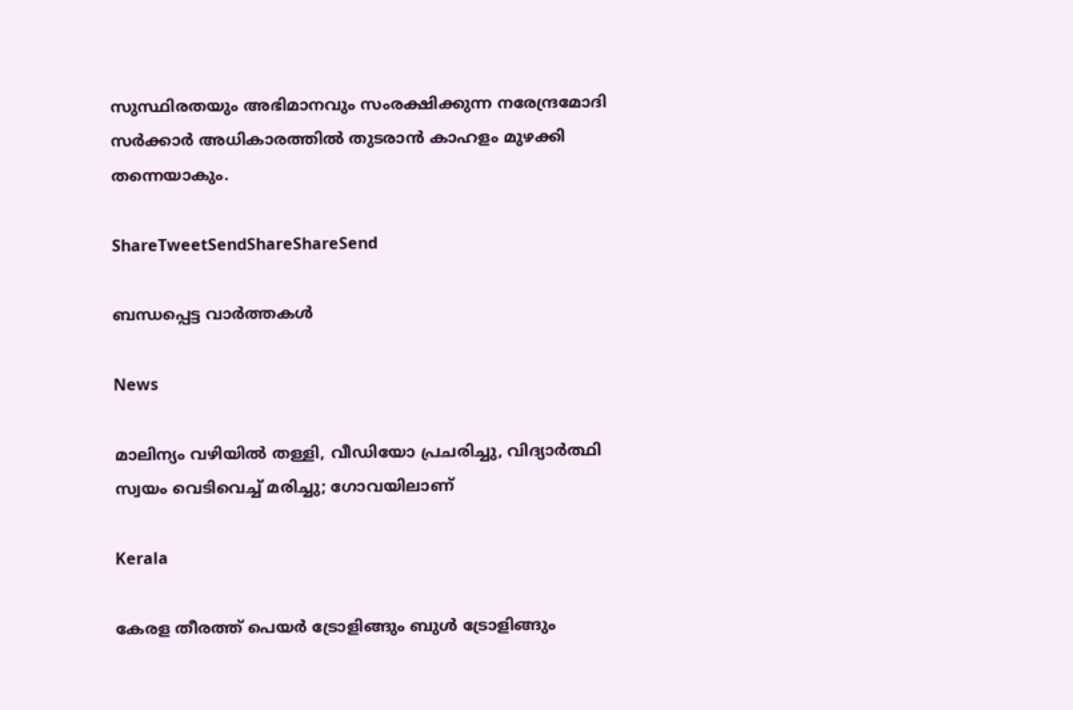സുസ്ഥിരതയും അഭിമാനവും സംരക്ഷിക്കുന്ന നരേന്ദ്രമോദി സര്‍ക്കാര്‍ അധികാരത്തില്‍ തുടരാന്‍ കാഹളം മുഴക്കി തന്നെയാകും.

ShareTweetSendShareShareSend

ബന്ധപ്പെട്ട വാര്‍ത്തകള്‍

News

മാലിന്യം വഴിയിൽ തള്ളി, വീഡിയോ പ്രചരിച്ചു, വിദ്യാർത്ഥി സ്വയം വെടിവെച്ച് മരിച്ചു; ഗോവയിലാണ്

Kerala

കേരള തീരത്ത് പെയര്‍ ട്രോളിങ്ങും ബുള്‍ ട്രോളിങ്ങും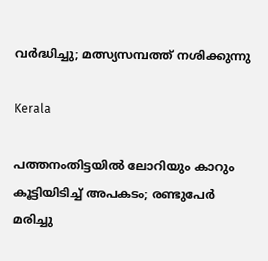വര്‍ദ്ധിച്ചു; മത്സ്യസമ്പത്ത് നശിക്കുന്നു

Kerala

പത്തനംതിട്ടയില്‍ ലോറിയും കാറും കൂട്ടിയിടിച്ച് അപകടം; രണ്ടുപേര്‍ മരിച്ചു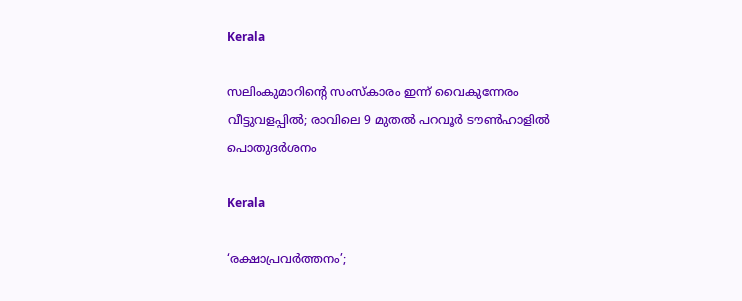Kerala

സലിംകുമാറിന്റെ സംസ്കാരം ഇന്ന് വൈകുന്നേരം വീട്ടുവളപ്പിൽ; രാവിലെ 9 മുതൽ പറവൂർ ടൗൺഹാളിൽ പൊതുദർശനം

Kerala

‘രക്ഷാപ്രവര്‍ത്തനം’;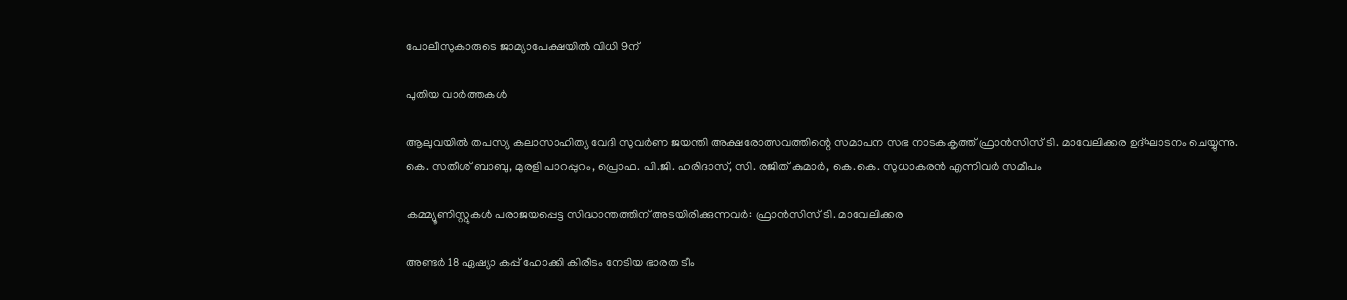പോലീസുകാരുടെ ജാമ്യാപേക്ഷയില്‍ വിധി 9ന്

പുതിയ വാര്‍ത്തകള്‍

ആലുവയില്‍ തപസ്യ കലാസാഹിത്യ വേദി സുവര്‍ണ ജയന്തി അക്ഷരോത്സവത്തിന്റെ സമാപന സഭ നാടകകൃത്ത് ഫ്രാന്‍സിസ് ടി. മാവേലിക്കര ഉദ്ഘാടനം ചെയ്യുന്നു. കെ. സതീശ് ബാബു, മുരളി പാറപ്പുറം, പ്രൊഫ. പി.ജി. ഹരിദാസ്, സി. രജിത് കുമാര്‍, കെ.കെ. സുധാകരന്‍ എന്നിവര്‍ സമീപം

കമ്മ്യൂണിസ്റ്റുകള്‍ പരാജയപ്പെട്ട സിദ്ധാന്തത്തിന് അടയിരിക്കുന്നവര്‍: ഫ്രാന്‍സിസ് ടി. മാവേലിക്കര

അണ്ടര്‍ 18 ഏഷ്യാ കപ്പ് ഹോക്കി കിരീടം നേടിയ ഭാരത ടീം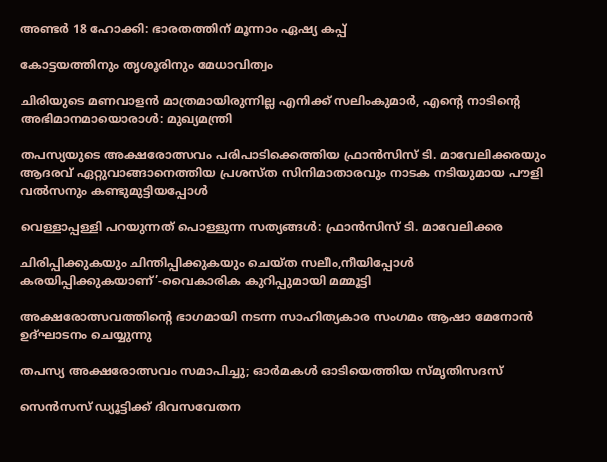അണ്ടര്‍ 18 ഹോക്കി: ഭാരതത്തിന് മൂന്നാം ഏഷ്യ കപ്പ്

കോട്ടയത്തിനും തൃശൂരിനും മേധാവിത്വം

ചിരിയുടെ മണവാളന്‍ മാത്രമായിരുന്നില്ല എനിക്ക് സലിംകുമാർ, എന്റെ നാടിന്റെ അഭിമാനമായൊരാള്‍: മുഖ്യമന്ത്രി

തപസ്യയുടെ അക്ഷരോത്സവം പരിപാടിക്കെത്തിയ ഫ്രാന്‍സിസ് ടി. മാവേലിക്കരയും ആദരവ് ഏറ്റുവാങ്ങാനെത്തിയ പ്രശസ്ത സിനിമാതാരവും നാടക നടിയുമായ പൗളി വല്‍സനും കണ്ടുമുട്ടിയപ്പോള്‍

വെള്ളാപ്പള്ളി പറയുന്നത് പൊള്ളുന്ന സത്യങ്ങള്‍: ഫ്രാന്‍സിസ് ടി. മാവേലിക്കര

ചിരിപ്പിക്കുകയും ചിന്തിപ്പിക്കുകയും ചെയ്ത സലീം,നീയിപ്പോള്‍ കരയിപ്പിക്കുകയാണ്’-വൈകാരിക കുറിപ്പുമായി മമ്മൂട്ടി

അക്ഷരോത്സവത്തിന്റെ ഭാഗമായി നടന്ന സാഹിത്യകാര സംഗമം ആഷാ മേനോന്‍ ഉദ്ഘാടനം ചെയ്യുന്നു

തപസ്യ അക്ഷരോത്സവം സമാപിച്ചു; ഓര്‍മകള്‍ ഓടിയെത്തിയ സ്മൃതിസദസ്

സെന്‍സസ് ഡ്യൂട്ടിക്ക് ദിവസവേതന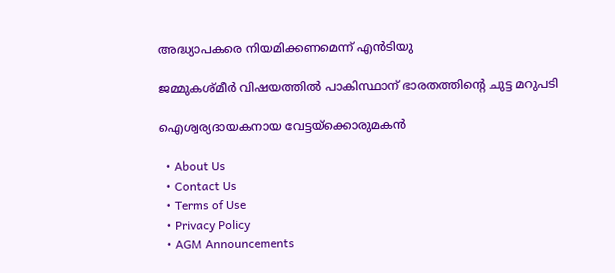അദ്ധ്യാപകരെ നിയമിക്കണമെന്ന് എന്‍ടിയു

ജമ്മുകശ്മീര്‍ വിഷയത്തില്‍ പാകിസ്ഥാന് ഭാരതത്തിന്റെ ചുട്ട മറുപടി

ഐശ്വര്യദായകനായ വേട്ടയ്‌ക്കൊരുമകന്‍

  • About Us
  • Contact Us
  • Terms of Use
  • Privacy Policy
  • AGM Announcements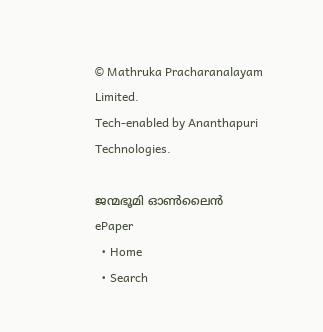© Mathruka Pracharanalayam Limited.
Tech-enabled by Ananthapuri Technologies.

ജന്മഭൂമി ഓണ്‍ലൈന്‍
ePaper
  • Home
  • Search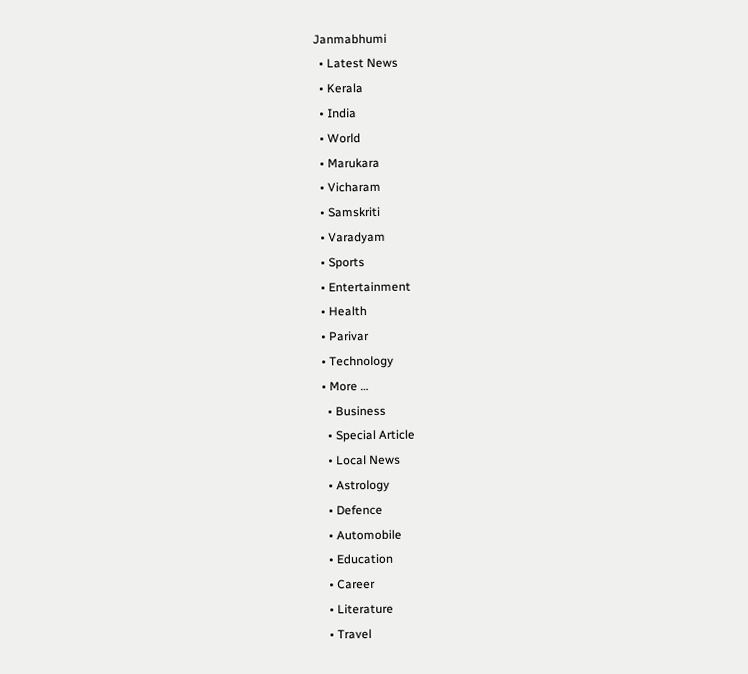Janmabhumi
  • Latest News
  • Kerala
  • India
  • World
  • Marukara
  • Vicharam
  • Samskriti
  • Varadyam
  • Sports
  • Entertainment
  • Health
  • Parivar
  • Technology
  • More …
    • Business
    • Special Article
    • Local News
    • Astrology
    • Defence
    • Automobile
    • Education
    • Career
    • Literature
    • Travel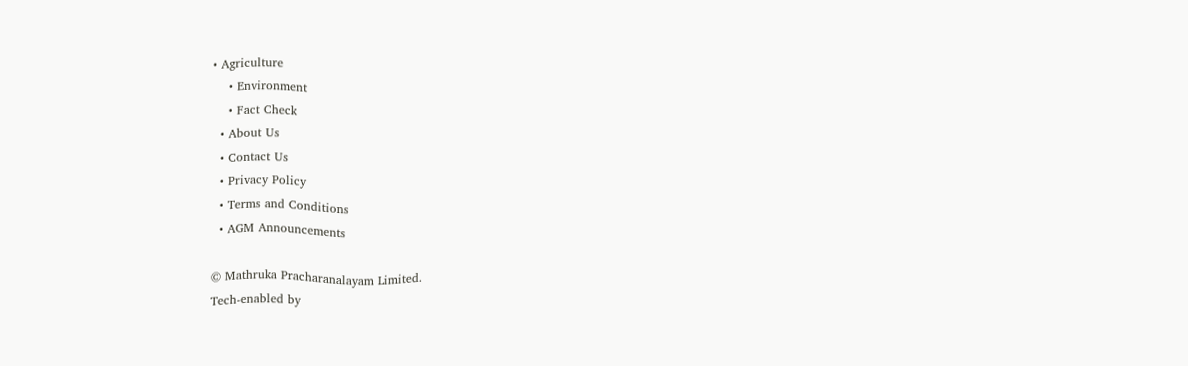• Agriculture
    • Environment
    • Fact Check
  • About Us
  • Contact Us
  • Privacy Policy
  • Terms and Conditions
  • AGM Announcements

© Mathruka Pracharanalayam Limited.
Tech-enabled by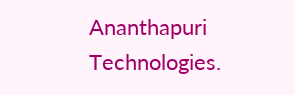Ananthapuri Technologies.